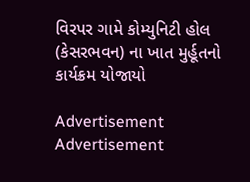વિરપર ગામે કોમ્યુનિટી હોલ (કેસરભવન) ના ખાત મુર્હૂતનો કાર્યક્રમ યોજાયો

Advertisement
Advertisement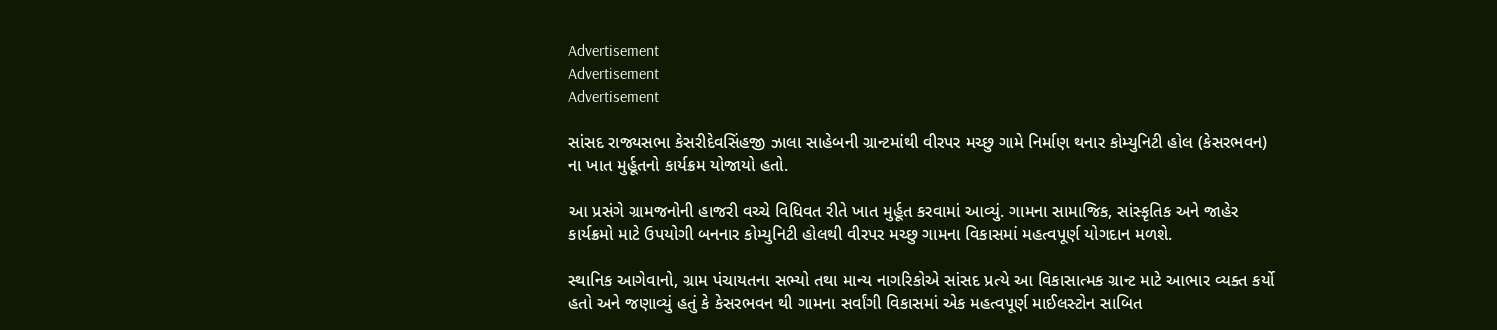Advertisement
Advertisement
Advertisement

સાંસદ રાજ્યસભા કેસરીદેવસિંહજી ઝાલા સાહેબની ગ્રાન્ટમાંથી વીરપર મચ્છુ ગામે નિર્માણ થનાર કોમ્યુનિટી હોલ (કેસરભવન) ના ખાત મુર્હૂતનો કાર્યક્રમ યોજાયો હતો.

આ પ્રસંગે ગ્રામજનોની હાજરી વચ્ચે વિધિવત રીતે ખાત મુર્હૂત કરવામાં આવ્યું. ગામના સામાજિક, સાંસ્કૃતિક અને જાહેર કાર્યક્રમો માટે ઉપયોગી બનનાર કોમ્યુનિટી હોલથી વીરપર મચ્છુ ગામના વિકાસમાં મહત્વપૂર્ણ યોગદાન મળશે.

સ્થાનિક આગેવાનો, ગ્રામ પંચાયતના સભ્યો તથા માન્ય નાગરિકોએ સાંસદ પ્રત્યે આ વિકાસાત્મક ગ્રાન્ટ માટે આભાર વ્યક્ત કર્યો હતો અને જણાવ્યું હતું કે કેસરભવન થી ગામના સર્વાંગી વિકાસમાં એક મહત્વપૂર્ણ માઈલસ્ટોન સાબિત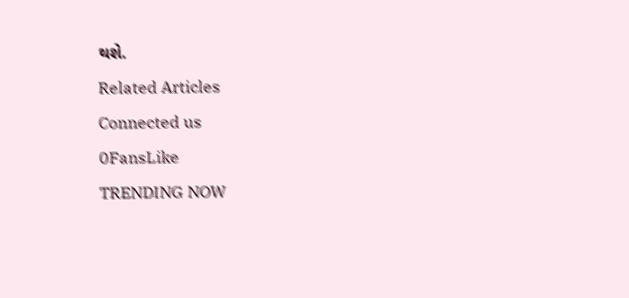થશે.

Related Articles

Connected us

0FansLike

TRENDING NOW